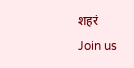शहरं
Join us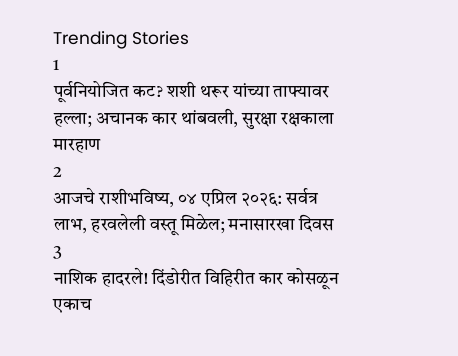Trending Stories
1
पूर्वनियोजित कट? शशी थरूर यांच्या ताफ्यावर हल्ला; अचानक कार थांबवली, सुरक्षा रक्षकाला मारहाण
2
आजचे राशीभविष्य, ०४ एप्रिल २०२६: सर्वत्र लाभ, हरवलेली वस्तू मिळेल; मनासारखा दिवस
3
नाशिक हादरले! दिंडोरीत विहिरीत कार कोसळून एकाच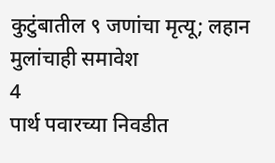कुटुंबातील ९ जणांचा मृत्यू; लहान मुलांचाही समावेश
4
पार्थ पवारच्या निवडीत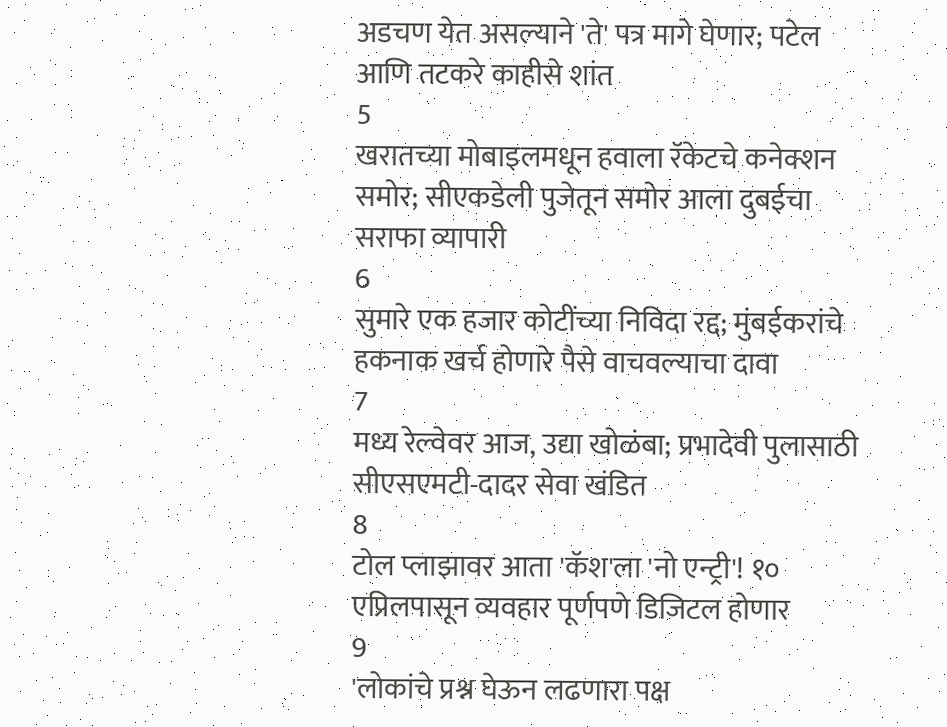अडचण येत असल्याने 'ते' पत्र मागे घेणार; पटेल आणि तटकरे काहीसे शांत
5
खरातच्या मोबाइलमधून हवाला रॅकेटचे कनेक्शन समोर; सीएकडेली पुजेतून समोर आला दुबईचा सराफा व्यापारी
6
सुमारे एक हजार कोटींच्या निविदा रद्द; मुंबईकरांचे हकनाक खर्च होणारे पैसे वाचवल्याचा दावा
7
मध्य रेल्वेवर आज, उद्या खोळंबा; प्रभादेवी पुलासाठी सीएसएमटी-दादर सेवा खंडित
8
टोल प्लाझावर आता 'कॅश'ला 'नो एन्ट्री'! १० एप्रिलपासून व्यवहार पूर्णपणे डिजिटल होणार
9
'लोकांचे प्रश्न घेऊन लढणारा पक्ष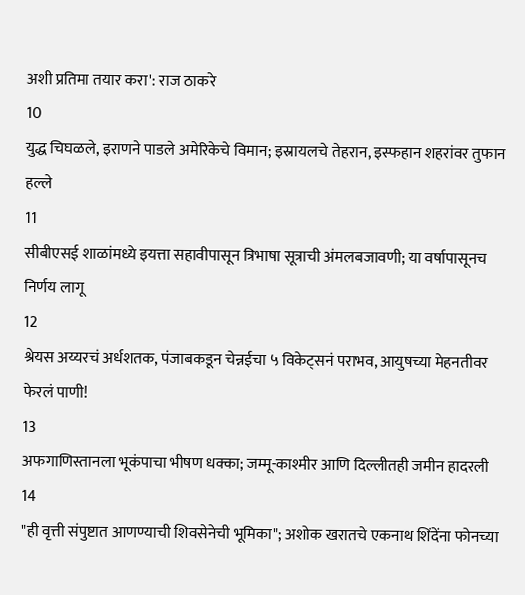अशी प्रतिमा तयार करा': राज ठाकरे
10
युद्ध चिघळले, इराणने पाडले अमेरिकेचे विमान; इस्रायलचे तेहरान, इस्फहान शहरांवर तुफान हल्ले
11
सीबीएसई शाळांमध्ये इयत्ता सहावीपासून त्रिभाषा सूत्राची अंमलबजावणी; या वर्षापासूनच निर्णय लागू
12
श्रेयस अय्यरचं अर्धशतक, पंजाबकडून चेन्नईचा ५ विकेट्सनं पराभव, आयुषच्या मेहनतीवर फेरलं पाणी!
13
अफगाणिस्तानला भूकंपाचा भीषण धक्का; जम्मू-काश्मीर आणि दिल्लीतही जमीन हादरली
14
"ही वृत्ती संपुष्टात आणण्याची शिवसेनेची भूमिका"; अशोक खरातचे एकनाथ शिंदेंना फोनच्या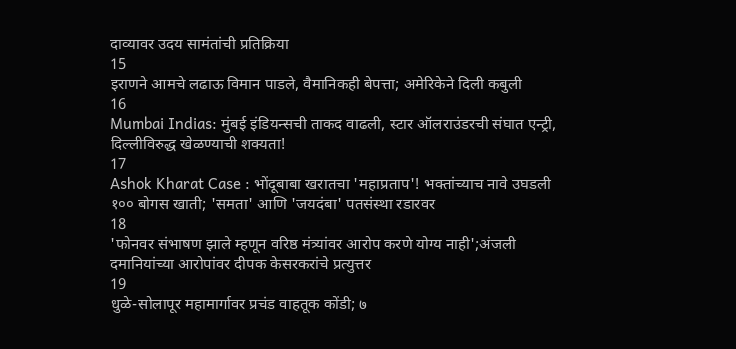दाव्यावर उदय सामंतांची प्रतिक्रिया
15
इराणने आमचे लढाऊ विमान पाडले, वैमानिकही बेपत्ता; अमेरिकेने दिली कबुली
16
Mumbai Indias: मुंबई इंडियन्सची ताकद वाढली, स्टार ऑलराउंडरची संघात एन्ट्री, दिल्लीविरुद्ध खेळण्याची शक्यता!
17
Ashok Kharat Case : भोंदूबाबा खरातचा 'महाप्रताप'! भक्तांच्याच नावे उघडली १०० बोगस खाती; 'समता' आणि 'जयदंबा' पतसंस्था रडारवर
18
'फोनवर संभाषण झाले म्हणून वरिष्ठ मंत्र्यांवर आरोप करणे योग्य नाही';अंजली दमानियांच्या आरोपांवर दीपक केसरकरांचे प्रत्युत्तर
19
धुळे-सोलापूर महामार्गावर प्रचंड वाहतूक कोंडी; ७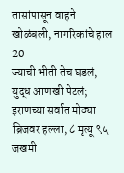तासांपासून वाहने खोळंबली, नागरिकांचे हाल
20
ज्याची भीती तेच घडलं, युद्ध आणखी पेटलं; इराणच्या सर्वात मोठ्या ब्रिजवर हल्ला, ८ मृत्यू ९५ जखमी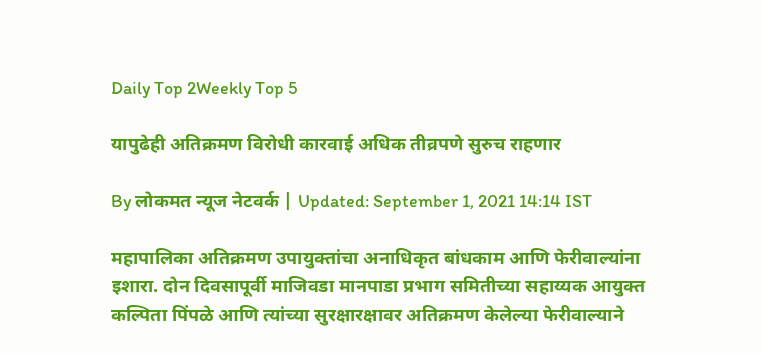Daily Top 2Weekly Top 5

यापुढेही अतिक्रमण विरोधी कारवाई अधिक तीव्रपणे सुरुच राहणार

By लोकमत न्यूज नेटवर्क | Updated: September 1, 2021 14:14 IST

महापालिका अतिक्रमण उपायुक्तांचा अनाधिकृत बांधकाम आणि फेरीवाल्यांना इशारा. दोन दिवसापूर्वी माजिवडा मानपाडा प्रभाग समितीच्या सहाय्यक आयुक्त कल्पिता पिंपळे आणि त्यांच्या सुरक्षारक्षावर अतिक्रमण केलेल्या फेरीवाल्याने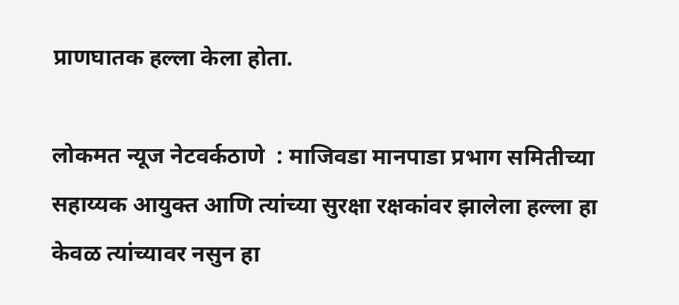प्राणघातक हल्ला केला होता.

लोकमत न्यूज नेटवर्कठाणे  : माजिवडा मानपाडा प्रभाग समितीच्या सहाय्यक आयुक्त आणि त्यांच्या सुरक्षा रक्षकांवर झालेला हल्ला हा केवळ त्यांच्यावर नसुन हा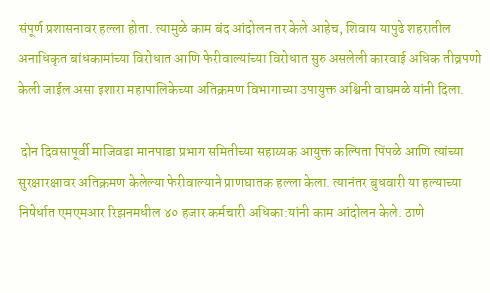संपूर्ण प्रशासनावर हल्ला होता. त्यामुळे काम बंद आंदोलन तर केले आहेच, शिवाय यापुढे शहरातील अनाधिकृत बांधकामांच्या विरोधात आणि फेरीवाल्यांच्या विरोधात सुरु असलेली कारवाई अधिक तीव्रपणो केली जाईल असा इशारा महापालिकेच्या अतिक्रमण विभागाच्या उपायुक्त अश्विनी वाघमळे यांनी दिला.

 दोन दिवसापूर्वी माजिवडा मानपाडा प्रभाग समितीच्या सहाय्यक आयुक्त कल्पिता पिंपळे आणि त्यांच्या सुरक्षारक्षावर अतिक्रमण केलेल्या फेरीवाल्याने प्राणघातक हल्ला केला. त्यानंतर बुधवारी या हल्याच्या निषेर्धात एमएमआर रिझनमधील ४० हजार कर्मचारी अधिका:यांनी काम आंदोलन केले. ठाणे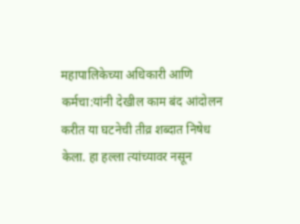महापालिकेच्या अधिकारी आणि कर्मचा:यांनी देखील काम बंद आंदोलन करीत या घटनेची तीव्र शब्दात निषेध केला. हा हल्ला त्यांच्यावर नसून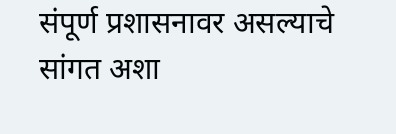संपूर्ण प्रशासनावर असल्याचे सांगत अशा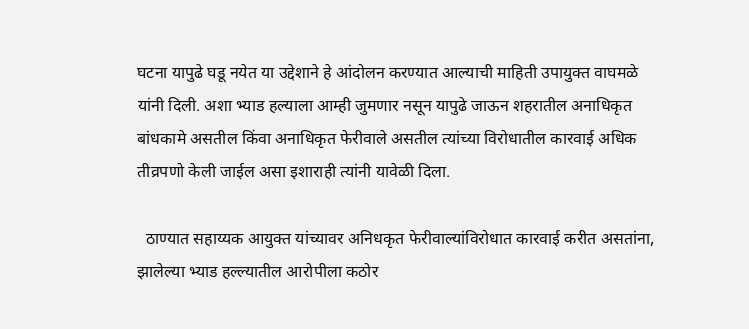घटना यापुढे घडू नयेत या उद्देशाने हे आंदोलन करण्यात आल्याची माहिती उपायुक्त वाघमळे यांनी दिली. अशा भ्याड हल्याला आम्ही जुमणार नसून यापुढे जाऊन शहरातील अनाधिकृत बांधकामे असतील किंवा अनाधिकृत फेरीवाले असतील त्यांच्या विरोधातील कारवाई अधिक तीव्रपणो केली जाईल असा इशाराही त्यांनी यावेळी दिला.

  ठाण्यात सहाय्यक आयुक्त यांच्यावर अनिधकृत फेरीवाल्यांविरोधात कारवाई करीत असतांना, झालेल्या भ्याड हल्ल्यातील आरोपीला कठोर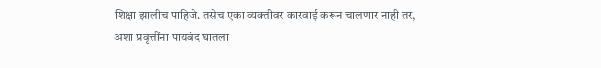शिक्षा झालीच पाहिजे. तसेच एका व्यक्तीवर कारवाई करून चालणार नाही तर, अशा प्रवृत्तींना पायबंद घातला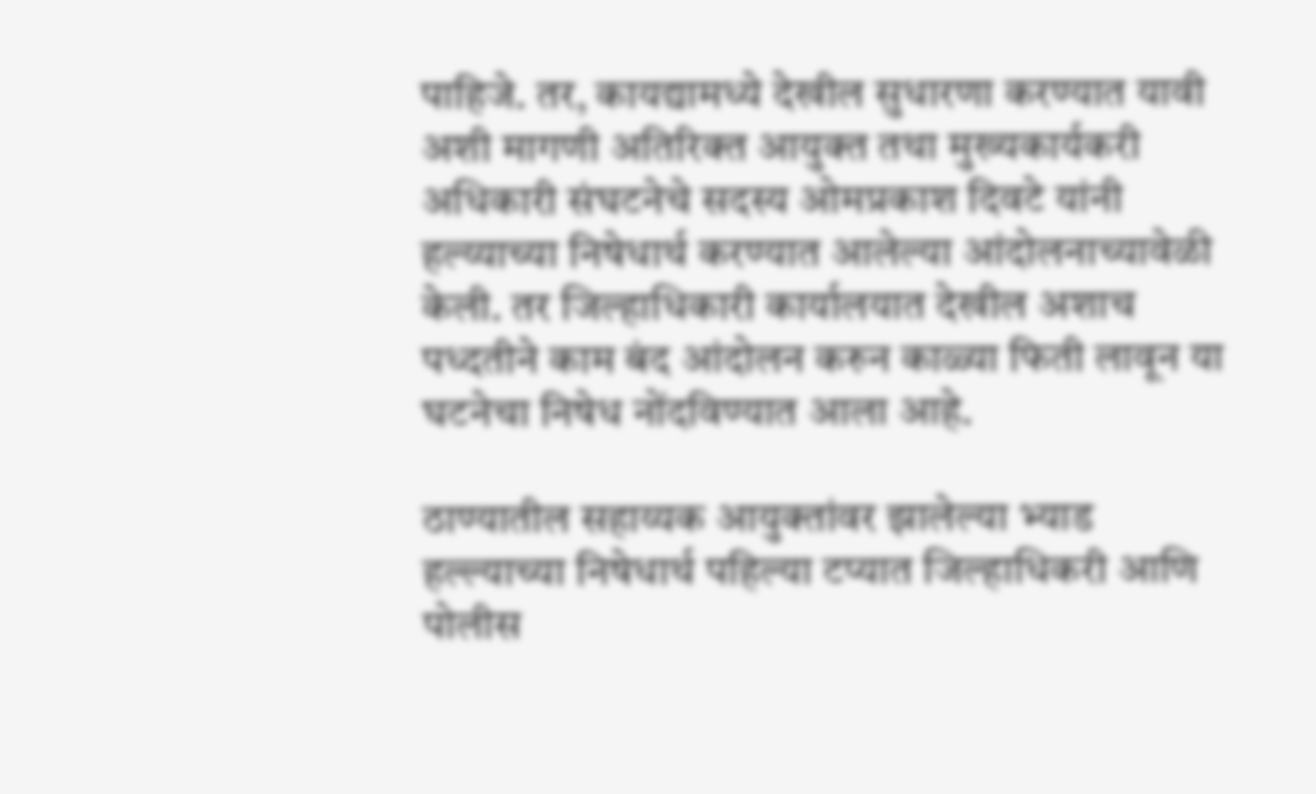पाहिजे. तर, कायद्यामध्ये देखील सुधारणा करण्यात यावी अशी मागणी अतिरिक्त आयुक्त तथा मुख्यकार्यकरी अधिकारी संघटनेचे सदस्य ओमप्रकाश दिवटे यांनी हल्य्याच्या निषेधार्थ करण्यात आलेल्या आंदोलनाच्यावेळी केली. तर जिल्हाधिकारी कार्यालयात देखील अशाच पध्दतीने काम बंद आंदोलन करुन काळ्या फिती लावून या घटनेचा निषेध नोंदविण्यात आला आहे.

ठाण्यातील सहाय्यक आयुक्तांवर झालेल्या भ्याड हल्ल्याच्या निषेधार्थ पहिल्या टप्यात जिल्हाधिकरी आणि पोलीस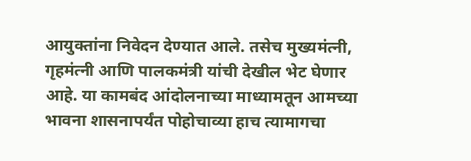आयुक्तांना निवेदन देण्यात आले. तसेच मुख्यमंत्नी, गृहमंत्नी आणि पालकमंत्री यांची देखील भेट घेणार आहे. या कामबंद आंदोलनाच्या माध्यामतून आमच्या भावना शासनापर्यंत पोहोचाव्या हाच त्यामागचा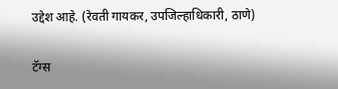उद्देश आहे. (रेवती गायकर, उपजिल्हाधिकारी, ठाणे)

टॅग्स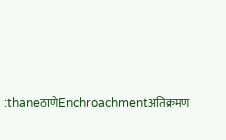:thaneठाणेEnchroachmentअतिक्रमण